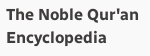The Noble Qur'an Encyclopedia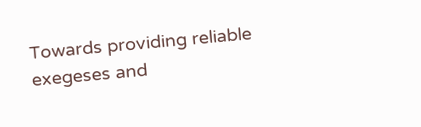Towards providing reliable exegeses and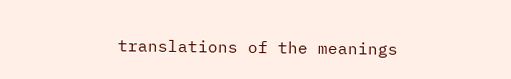translations of the meanings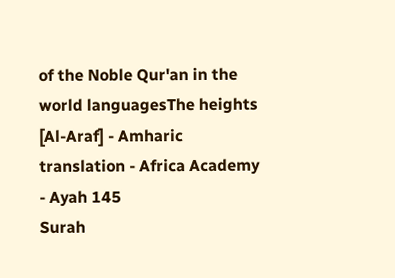of the Noble Qur'an in the world languagesThe heights [Al-Araf] - Amharic translation - Africa Academy - Ayah 145
Surah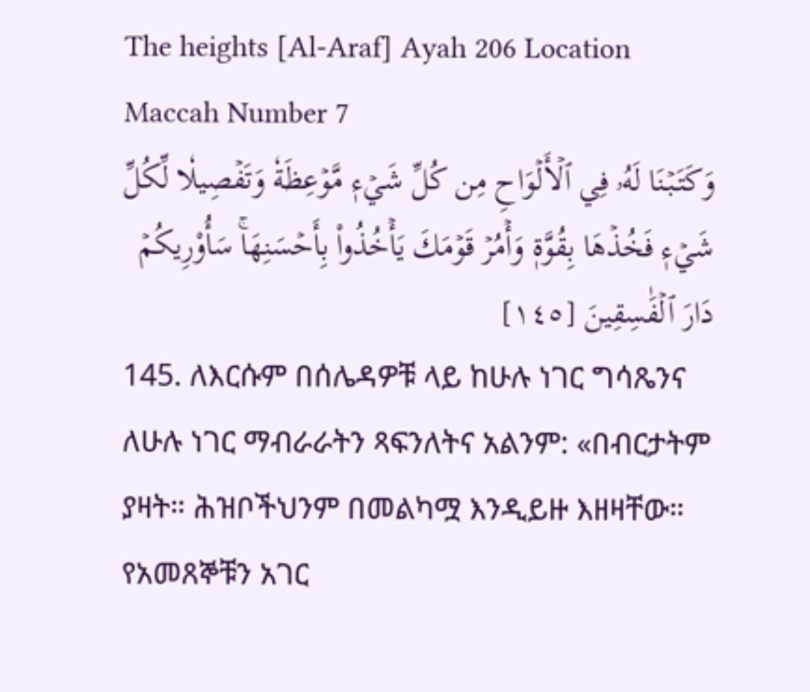The heights [Al-Araf] Ayah 206 Location Maccah Number 7
وَكَتَبۡنَا لَهُۥ فِي ٱلۡأَلۡوَاحِ مِن كُلِّ شَيۡءٖ مَّوۡعِظَةٗ وَتَفۡصِيلٗا لِّكُلِّ شَيۡءٖ فَخُذۡهَا بِقُوَّةٖ وَأۡمُرۡ قَوۡمَكَ يَأۡخُذُواْ بِأَحۡسَنِهَاۚ سَأُوْرِيكُمۡ دَارَ ٱلۡفَٰسِقِينَ [١٤٥]
145. ለእርሱም በሰሌዳዎቹ ላይ ከሁሉ ነገር ግሳጼንና ለሁሉ ነገር ማብራራትን ጻፍንለትና አልንም: «በብርታትም ያዛት። ሕዝቦችህንም በመልካሟ እንዲይዙ እዘዛቸው። የአመጸኞቹን አገር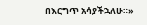በእርግጥ አሳያችኋለሁ።»